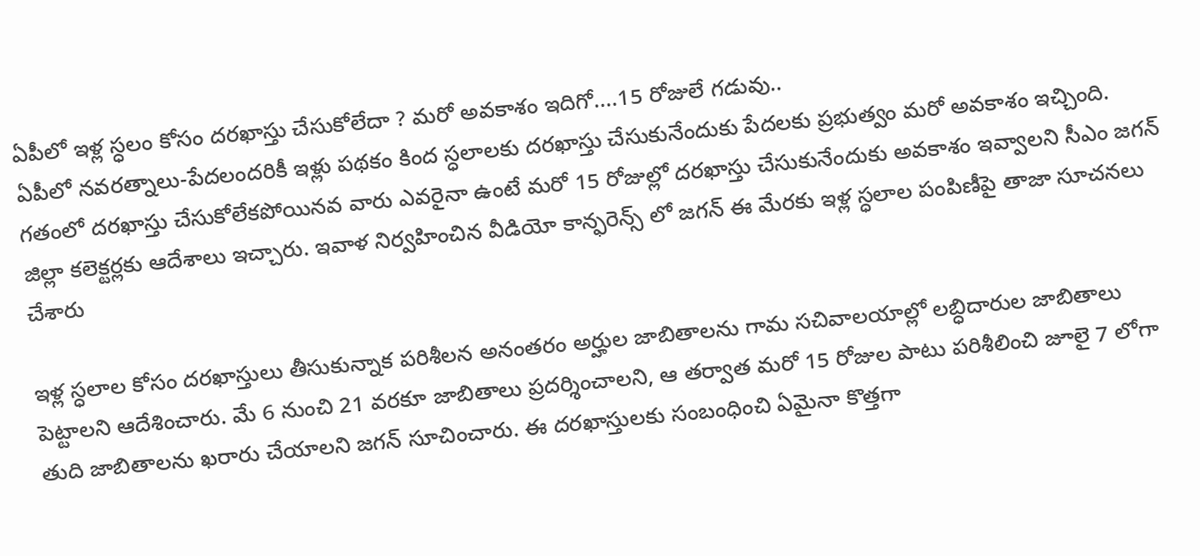ఏపీలో ఇళ్ల స్ధలం కోసం దరఖాస్తు చేసుకోలేదా ? మరో అవకాశం ఇదిగో....15 రోజులే గడువు..
ఏపీలో నవరత్నాలు-పేదలందరికీ ఇళ్లు పథకం కింద స్ధలాలకు దరఖాస్తు చేసుకునేందుకు పేదలకు ప్రభుత్వం మరో అవకాశం ఇచ్చింది. గతంలో దరఖాస్తు చేసుకోలేకపోయినవ వారు ఎవరైనా ఉంటే మరో 15 రోజుల్లో దరఖాస్తు చేసుకునేందుకు అవకాశం ఇవ్వాలని సీఎం జగన్ జిల్లా కలెక్టర్లకు ఆదేశాలు ఇచ్చారు. ఇవాళ నిర్వహించిన వీడియో కాన్ఫరెన్స్ లో జగన్ ఈ మేరకు ఇళ్ల స్ధలాల పంపిణీపై తాజా సూచనలు చేశారు

ఇళ్ల స్ధలాల కోసం దరఖాస్తులు తీసుకున్నాక పరిశీలన అనంతరం అర్హుల జాబితాలను గామ సచివాలయాల్లో లబ్ధిదారుల జాబితాలు పెట్టాలని ఆదేశించారు. మే 6 నుంచి 21 వరకూ జాబితాలు ప్రదర్శించాలని, ఆ తర్వాత మరో 15 రోజుల పాటు పరిశీలించి జూలై 7 లోగా తుది జాబితాలను ఖరారు చేయాలని జగన్ సూచించారు. ఈ దరఖాస్తులకు సంబంధించి ఏమైనా కొత్తగా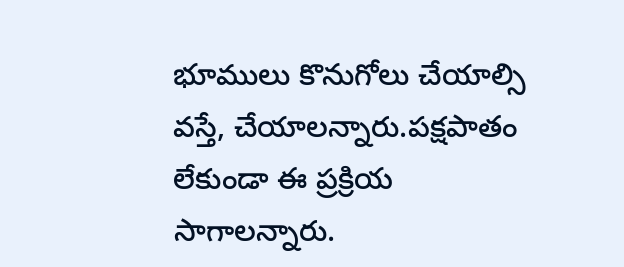భూములు కొనుగోలు చేయాల్సి వస్తే, చేయాలన్నారు.పక్షపాతం లేకుండా ఈ ప్రక్రియ సాగాలన్నారు.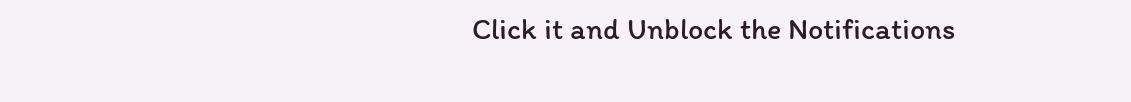Click it and Unblock the Notifications